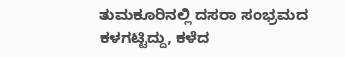ತುಮಕೂರಿನಲ್ಲಿ ದಸರಾ ಸಂಭ್ರಮದ ಕಳಗಟ್ಟಿದ್ದು, ಕಳೆದ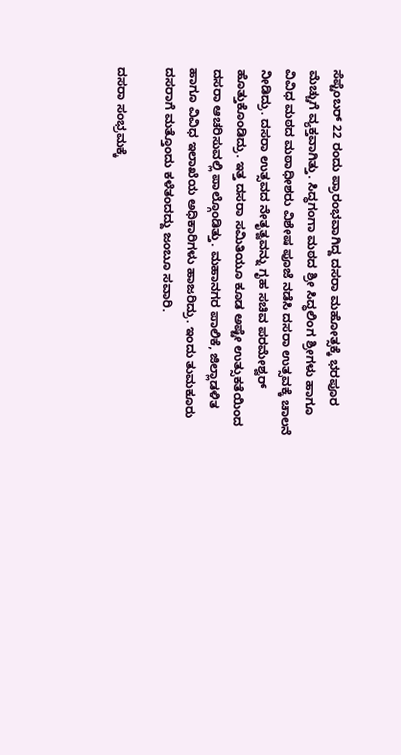ಸೆಪ್ಟೆಂಬರ್ 22 ರಂದು ಪ್ರಾರಂಭವಾಗಿದ್ದ ದಸರಾ ಮಹೋತ್ಸಕ್ಕೆ ಭರಪೂರ ಮೆಚ್ಚುಗೆ ವ್ಯಕ್ತವಾಗಿತ್ತು. ಸಿದ್ಧಗಂಗಾ ಮಠದ ಶ್ರೀ ಸಿದ್ಧಲಿಂಗ ಶ್ರೀಗಳು ಹಾಗೂ ವಿವಿಧ ಮಠದ ಮಠಾಧೀಶರು ವಿಶೇಷ ಪೂಜೆ ನಡೆಸಿ ದಸರಾ ಉತ್ಸವಕ್ಕೆ ಚಾಲನೆ ನೀಡಿದ್ರು. ದಸರಾ ಉತ್ಸವದ ನೇತೃತ್ವವನ್ನು ಗೃಹ ಸಚಿವ ಪರಮೇಶ್ವರ್ ಹೊತ್ತುಕೊಂಡಿದ್ರು. ಇತ್ತ ದಸರಾ ಸಮಿತಿಯೂ ಕೂಡ ಅಷ್ಟೇ ಉತ್ಸುಕತೆಯಿಂದ ದಸರಾ ಆಚರಿಸುವಲ್ಲಿ ಪಾಲ್ಗೊಂಡಿತ್ತು. ಮಹಾನಗರ ಪಾಲಿಕೆ, ಜಿಲ್ಲಾಡಳಿತ ಹಾಗೂ ವಿವಿಧ ಇಲಾಖೆಯ ಅಧಿಕಾರಿಗಳು ಹಾಜರಿದ್ರು. ಇಂದು ತುಮಕೂರು ದಸರಾಗೆ ಮತ್ತೊಂದು ಕಳೆತಂದದ್ದು ಜಂಬೂ ಸವಾರಿ.

ದಸರಾ ಸಂಭ್ರಮಕ್ಕೆ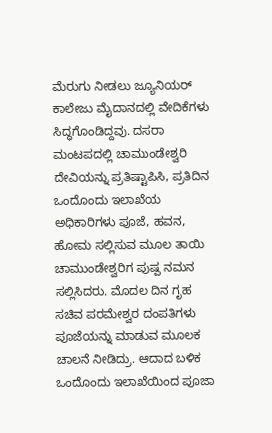ಮೆರುಗು ನೀಡಲು ಜ್ಯೂನಿಯರ್ ಕಾಲೇಜು ಮೈದಾನದಲ್ಲಿ ವೇದಿಕೆಗಳು ಸಿದ್ಧಗೊಂಡಿದ್ದವು. ದಸರಾ ಮಂಟಪದಲ್ಲಿ ಚಾಮುಂಡೇಶ್ವರಿ ದೇವಿಯನ್ನು ಪ್ರತಿಷ್ಟಾಪಿಸಿ, ಪ್ರತಿದಿನ ಒಂದೊಂದು ಇಲಾಖೆಯ ಅಧಿಕಾರಿಗಳು ಪೂಜೆ, ಹವನ, ಹೋಮ ಸಲ್ಲಿಸುವ ಮೂಲ ತಾಯಿ ಚಾಮುಂಡೇಶ್ವರಿಗ ಪುಷ್ಪ ನಮನ ಸಲ್ಲಿಸಿದರು. ಮೊದಲ ದಿನ ಗೃಹ ಸಚಿವ ಪರಮೇಶ್ವರ ದಂಪತಿಗಳು ಪೂಜೆಯನ್ನು ಮಾಡುವ ಮೂಲಕ ಚಾಲನೆ ನೀಡಿದ್ರು. ಆದಾದ ಬಳಿಕ ಒಂದೊಂದು ಇಲಾಖೆಯಿಂದ ಪೂಜಾ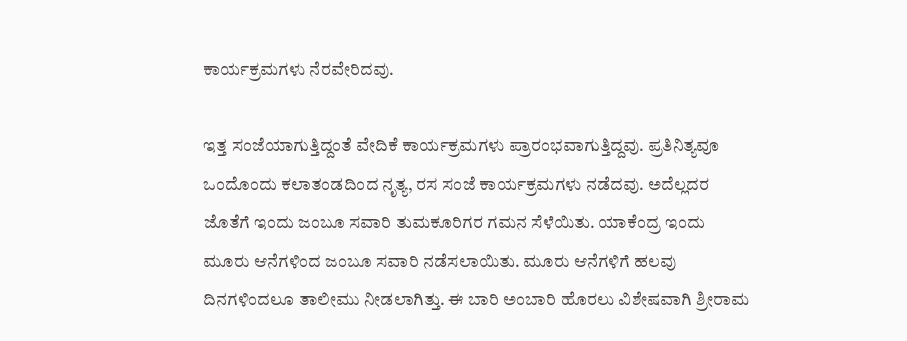ಕಾರ್ಯಕ್ರಮಗಳು ನೆರವೇರಿದವು.

ಇತ್ತ ಸಂಜೆಯಾಗುತ್ತಿದ್ದಂತೆ ವೇದಿಕೆ ಕಾರ್ಯಕ್ರಮಗಳು ಪ್ರಾರಂಭವಾಗುತ್ತಿದ್ದವು. ಪ್ರತಿನಿತ್ಯವೂ ಒಂದೊಂದು ಕಲಾತಂಡದಿಂದ ನೃತ್ಯ, ರಸ ಸಂಜೆ ಕಾರ್ಯಕ್ರಮಗಳು ನಡೆದವು. ಅದೆಲ್ಲದರ ಜೊತೆಗೆ ಇಂದು ಜಂಬೂ ಸವಾರಿ ತುಮಕೂರಿಗರ ಗಮನ ಸೆಳೆಯಿತು. ಯಾಕೆಂದ್ರ ಇಂದು ಮೂರು ಆನೆಗಳಿಂದ ಜಂಬೂ ಸವಾರಿ ನಡೆಸಲಾಯಿತು. ಮೂರು ಆನೆಗಳಿಗೆ ಹಲವು ದಿನಗಳಿಂದಲೂ ತಾಲೀಮು ನೀಡಲಾಗಿತ್ತು. ಈ ಬಾರಿ ಅಂಬಾರಿ ಹೊರಲು ವಿಶೇಷವಾಗಿ ಶ್ರೀರಾಮ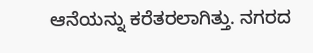ಆನೆಯನ್ನು ಕರೆತರಲಾಗಿತ್ತು. ನಗರದ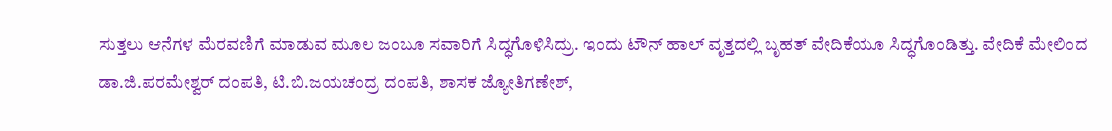ಸುತ್ತಲು ಆನೆಗಳ ಮೆರವಣಿಗೆ ಮಾಡುವ ಮೂಲ ಜಂಬೂ ಸವಾರಿಗೆ ಸಿದ್ಧಗೊಳಿಸಿದ್ರು. ಇಂದು ಟೌನ್ ಹಾಲ್ ವೃತ್ತದಲ್ಲಿ ಬೃಹತ್ ವೇದಿಕೆಯೂ ಸಿದ್ಧಗೊಂಡಿತ್ತು. ವೇದಿಕೆ ಮೇಲಿಂದ ಡಾ.ಜಿ.ಪರಮೇಶ್ವರ್ ದಂಪತಿ, ಟಿ.ಬಿ.ಜಯಚಂದ್ರ ದಂಪತಿ, ಶಾಸಕ ಜ್ಯೋತಿಗಣೇಶ್,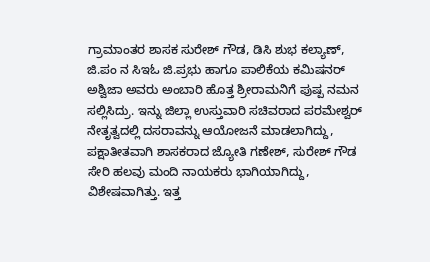ಗ್ರಾಮಾಂತರ ಶಾಸಕ ಸುರೇಶ್ ಗೌಡ, ಡಿಸಿ ಶುಭ ಕಲ್ಯಾಣ್, ಜಿ.ಪಂ ನ ಸಿಇಓ ಜಿ.ಪ್ರಭು ಹಾಗೂ ಪಾಲಿಕೆಯ ಕಮಿಷನರ್ ಅಶ್ವಿಜಾ ಅವರು ಅಂಬಾರಿ ಹೊತ್ತ ಶ್ರೀರಾಮನಿಗೆ ಪುಷ್ಪ ನಮನ ಸಲ್ಲಿಸಿದ್ರು. ಇನ್ನು ಜಿಲ್ಲಾ ಉಸ್ತುವಾರಿ ಸಚಿವರಾದ ಪರಮೇಶ್ವರ್ ನೇತೃತ್ವದಲ್ಲಿ ದಸರಾವನ್ನು ಆಯೋಜನೆ ಮಾಡಲಾಗಿದ್ದು, ಪಕ್ಷಾತೀತವಾಗಿ ಶಾಸಕರಾದ ಜ್ಯೋತಿ ಗಣೇಶ್, ಸುರೇಶ್ ಗೌಡ ಸೇರಿ ಹಲವು ಮಂದಿ ನಾಯಕರು ಭಾಗಿಯಾಗಿದ್ದು, ವಿಶೇಷವಾಗಿತ್ತು. ಇತ್ತ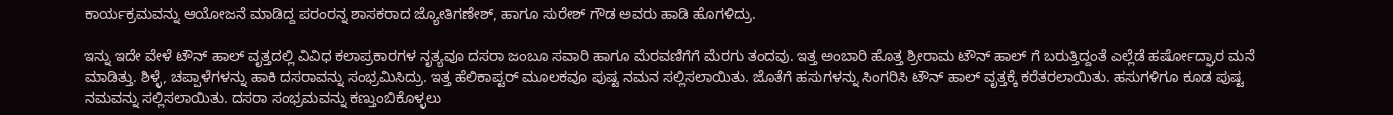ಕಾರ್ಯಕ್ರಮವನ್ನು ಆಯೋಜನೆ ಮಾಡಿದ್ದ ಪರಂರನ್ನ ಶಾಸಕರಾದ ಜ್ಯೋತಿಗಣೇಶ್, ಹಾಗೂ ಸುರೇಶ್ ಗೌಡ ಅವರು ಹಾಡಿ ಹೊಗಳಿದ್ರು.

ಇನ್ನು ಇದೇ ವೇಳೆ ಟೌನ್ ಹಾಲ್ ವೃತ್ತದಲ್ಲಿ ವಿವಿಧ ಕಲಾಪ್ರಕಾರಗಳ ನೃತ್ಯವೂ ದಸರಾ ಜಂಬೂ ಸವಾರಿ ಹಾಗೂ ಮೆರವಣಿಗೆಗೆ ಮೆರಗು ತಂದವು. ಇತ್ತ ಅಂಬಾರಿ ಹೊತ್ತ ಶ್ರೀರಾಮ ಟೌನ್ ಹಾಲ್ ಗೆ ಬರುತ್ತಿದ್ದಂತೆ ಎಲ್ಲೆಡೆ ಹರ್ಷೋದ್ಘಾರ ಮನೆ ಮಾಡಿತ್ತು. ಶಿಳ್ಳೆ, ಚಪ್ಪಾಳೆಗಳನ್ನು ಹಾಕಿ ದಸರಾವನ್ನು ಸಂಭ್ರಮಿಸಿದ್ರು. ಇತ್ತ ಹೆಲಿಕಾಪ್ಟರ್ ಮೂಲಕವೂ ಪುಷ್ಟ ನಮನ ಸಲ್ಲಿಸಲಾಯಿತು. ಜೊತೆಗೆ ಹಸುಗಳನ್ನು ಸಿಂಗರಿಸಿ ಟೌನ್ ಹಾಲ್ ವೃತ್ತಕ್ಕೆ ಕರೆತರಲಾಯಿತು. ಹಸುಗಳಿಗೂ ಕೂಡ ಪುಷ್ಟ ನಮವನ್ನು ಸಲ್ಲಿಸಲಾಯಿತು. ದಸರಾ ಸಂಭ್ರಮವನ್ನು ಕಣ್ತುಂಬಿಕೊಳ್ಳಲು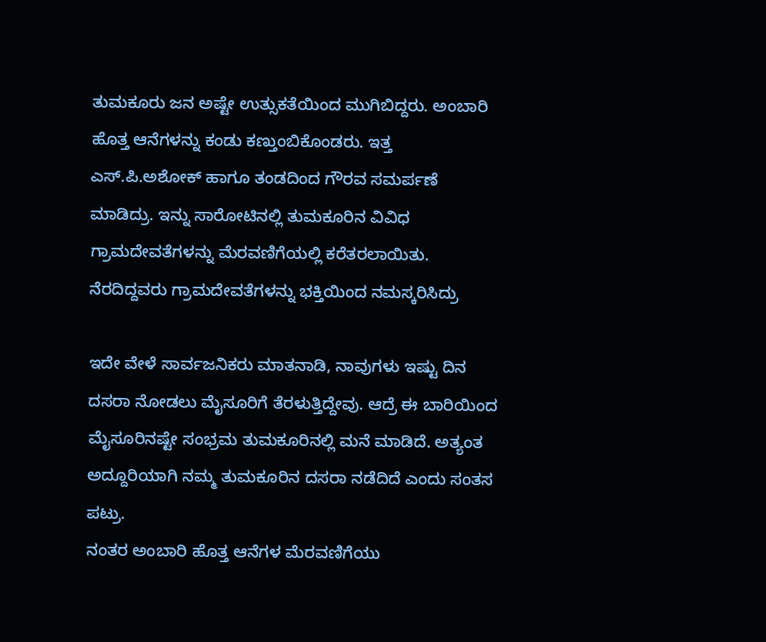ತುಮಕೂರು ಜನ ಅಷ್ಟೇ ಉತ್ಸುಕತೆಯಿಂದ ಮುಗಿಬಿದ್ದರು. ಅಂಬಾರಿ ಹೊತ್ತ ಆನೆಗಳನ್ನು ಕಂಡು ಕಣ್ತುಂಬಿಕೊಂಡರು. ಇತ್ತ ಎಸ್.ಪಿ.ಅಶೋಕ್ ಹಾಗೂ ತಂಡದಿಂದ ಗೌರವ ಸಮರ್ಪಣೆ ಮಾಡಿದ್ರು. ಇನ್ನು ಸಾರೋಟಿನಲ್ಲಿ ತುಮಕೂರಿನ ವಿವಿಧ ಗ್ರಾಮದೇವತೆಗಳನ್ನು ಮೆರವಣಿಗೆಯಲ್ಲಿ ಕರೆತರಲಾಯಿತು. ನೆರದಿದ್ದವರು ಗ್ರಾಮದೇವತೆಗಳನ್ನು ಭಕ್ತಿಯಿಂದ ನಮಸ್ಕರಿಸಿದ್ರು

ಇದೇ ವೇಳೆ ಸಾರ್ವಜನಿಕರು ಮಾತನಾಡಿ, ನಾವುಗಳು ಇಷ್ಟು ದಿನ ದಸರಾ ನೋಡಲು ಮೈಸೂರಿಗೆ ತೆರಳುತ್ತಿದ್ದೇವು. ಆದ್ರೆ ಈ ಬಾರಿಯಿಂದ ಮೈಸೂರಿನಷ್ಟೇ ಸಂಭ್ರಮ ತುಮಕೂರಿನಲ್ಲಿ ಮನೆ ಮಾಡಿದೆ. ಅತ್ಯಂತ ಅದ್ದೂರಿಯಾಗಿ ನಮ್ಮ ತುಮಕೂರಿನ ದಸರಾ ನಡೆದಿದೆ ಎಂದು ಸಂತಸ ಪಟ್ರು.
ನಂತರ ಅಂಬಾರಿ ಹೊತ್ತ ಆನೆಗಳ ಮೆರವಣಿಗೆಯು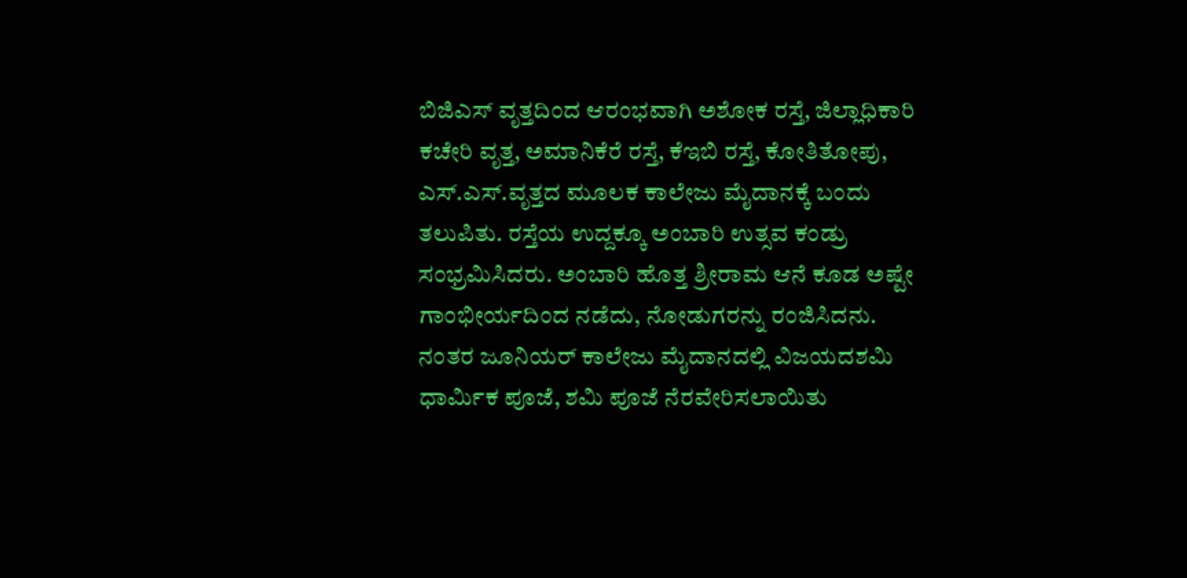ಬಿಜಿಎಸ್ ವೃತ್ತದಿಂದ ಆರಂಭವಾಗಿ ಅಶೋಕ ರಸ್ತೆ, ಜಿಲ್ಲಾಧಿಕಾರಿ ಕಚೇರಿ ವೃತ್ತ, ಅಮಾನಿಕೆರೆ ರಸ್ತೆ, ಕೆಇಬಿ ರಸ್ತೆ, ಕೋತಿತೋಪು, ಎಸ್.ಎಸ್.ವೃತ್ತದ ಮೂಲಕ ಕಾಲೇಜು ಮೈದಾನಕ್ಕೆ ಬಂದು ತಲುಪಿತು. ರಸ್ತೆಯ ಉದ್ದಕ್ಕೂ ಅಂಬಾರಿ ಉತ್ಸವ ಕಂಡ್ರು ಸಂಭ್ರಮಿಸಿದರು. ಅಂಬಾರಿ ಹೊತ್ತ ಶ್ರೀರಾಮ ಆನೆ ಕೂಡ ಅಷ್ಟೇ ಗಾಂಭೀರ್ಯದಿಂದ ನಡೆದು, ನೋಡುಗರನ್ನು ರಂಜಿಸಿದನು. ನಂತರ ಜೂನಿಯರ್ ಕಾಲೇಜು ಮೈದಾನದಲ್ಲಿ ವಿಜಯದಶಮಿ ಧಾರ್ಮಿಕ ಪೂಜೆ, ಶಮಿ ಪೂಜೆ ನೆರವೇರಿಸಲಾಯಿತು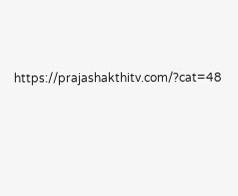https://prajashakthitv.com/?cat=48